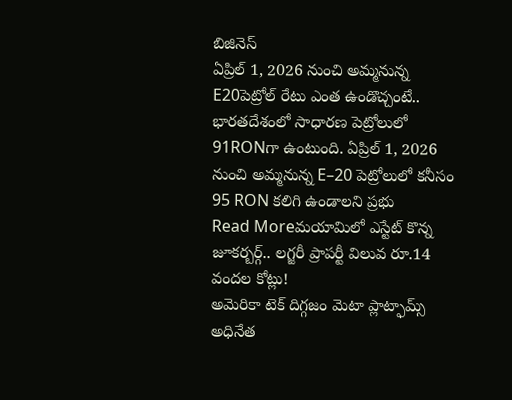బిజినెస్
ఏప్రిల్ 1, 2026 నుంచి అమ్మనున్న E20పెట్రోల్ రేటు ఎంత ఉండొచ్చంటే..
భారతదేశంలో సాధారణ పెట్రోలులో 91RONగా ఉంటుంది. ఏప్రిల్ 1, 2026 నుంచి అమ్మనున్న E–20 పెట్రోలులో కనీసం 95 RON కలిగి ఉండాలని ప్రభు
Read Moreమయామిలో ఎస్టేట్ కొన్న జూకర్బర్గ్.. లగ్జరీ ప్రాపర్టీ విలువ రూ.14 వందల కోట్లు!
అమెరికా టెక్ దిగ్గజం మెటా ప్లాట్ఫామ్స్ అధినేత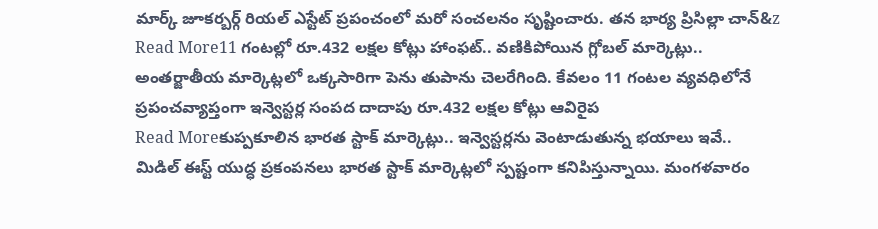మార్క్ జూకర్బర్గ్ రియల్ ఎస్టేట్ ప్రపంచంలో మరో సంచలనం సృష్టించారు. తన భార్య ప్రిసిల్లా చాన్&z
Read More11 గంటల్లో రూ.432 లక్షల కోట్లు హాంఫట్.. వణికిపోయిన గ్లోబల్ మార్కెట్లు..
అంతర్జాతీయ మార్కెట్లలో ఒక్కసారిగా పెను తుపాను చెలరేగింది. కేవలం 11 గంటల వ్యవధిలోనే ప్రపంచవ్యాప్తంగా ఇన్వెస్టర్ల సంపద దాదాపు రూ.432 లక్షల కోట్లు ఆవిరైప
Read Moreకుప్పకూలిన భారత స్టాక్ మార్కెట్లు.. ఇన్వెస్టర్లను వెంటాడుతున్న భయాలు ఇవే..
మిడిల్ ఈస్ట్ యుద్ధ ప్రకంపనలు భారత స్టాక్ మార్కెట్లలో స్పష్టంగా కనిపిస్తున్నాయి. మంగళవారం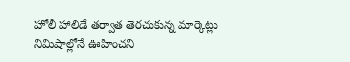హోలీ హాలిడే తర్వాత తెరచుకున్న మార్కెట్లు నిమిషాల్లోనే ఊహించని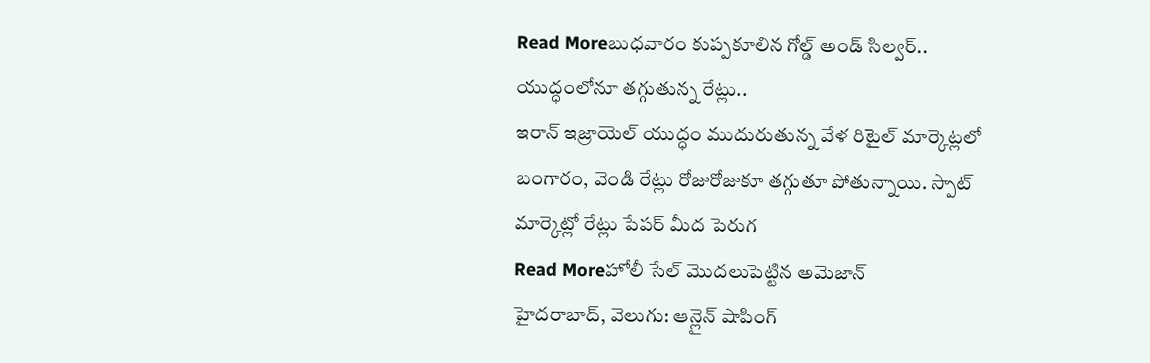Read Moreబుధవారం కుప్పకూలిన గోల్డ్ అండ్ సిల్వర్.. యుద్ధంలోనూ తగ్గుతున్న రేట్లు..
ఇరాన్ ఇజ్రాయెల్ యుద్ధం ముదురుతున్న వేళ రిటైల్ మార్కెట్లలో బంగారం, వెండి రేట్లు రోజురోజుకూ తగ్గుతూ పోతున్నాయి. స్పాట్ మార్కెట్లో రేట్లు పేపర్ మీద పెరుగ
Read Moreహోలీ సేల్ మొదలుపెట్టిన అమెజాన్
హైదరాబాద్, వెలుగు: ఆన్లైన్ షాపింగ్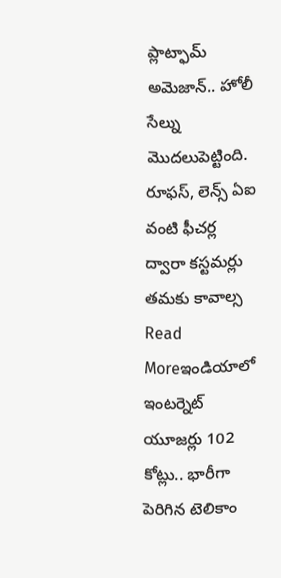ప్లాట్ఫామ్ అమెజాన్.. హోలీ సేల్ను మొదలుపెట్టింది. రూఫస్, లెన్స్ ఏఐ వంటి ఫీచర్ల ద్వారా కస్టమర్లు తమకు కావాల్స
Read Moreఇండియాలో ఇంటర్నెట్ యూజర్లు 102 కోట్లు.. భారీగా పెరిగిన టెలికాం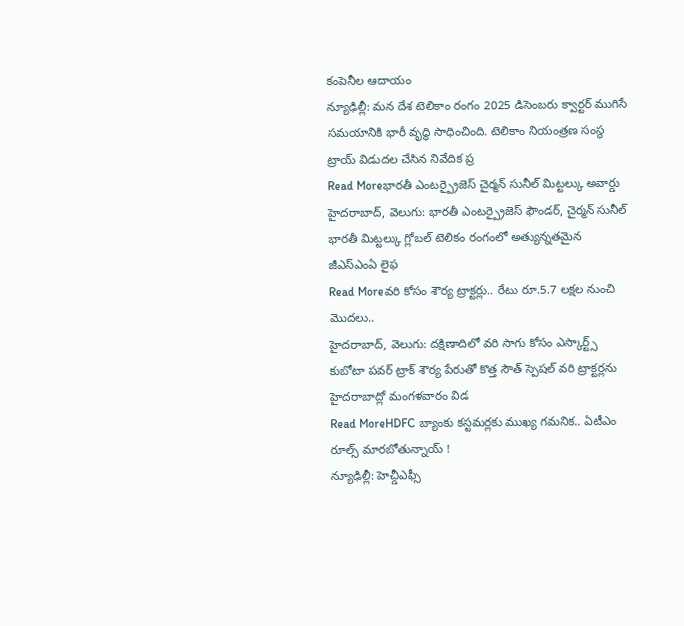కంపెనీల ఆదాయం
న్యూఢిల్లీ: మన దేశ టెలికాం రంగం 2025 డిసెంబరు క్వార్టర్ ముగిసే సమయానికి భారీ వృద్ధి సాధించింది. టెలికాం నియంత్రణ సంస్థ ట్రాయ్ విడుదల చేసిన నివేదిక ప్ర
Read Moreభారతీ ఎంటర్ప్రైజెస్ చైర్మన్ సునీల్ మిట్టల్కు అవార్డు
హైదరాబాద్, వెలుగు: భారతీ ఎంటర్ప్రైజెస్ ఫౌండర్, చైర్మన్ సునీల్ భారతీ మిట్టల్కు గ్లోబల్ టెలికం రంగంలో అత్యున్నతమైన జీఎస్ఎంఏ లైఫ
Read Moreవరి కోసం శౌర్య ట్రాక్టర్లు.. రేటు రూ.5.7 లక్షల నుంచి మొదలు..
హైదరాబాద్, వెలుగు: దక్షిణాదిలో వరి సాగు కోసం ఎస్కార్ట్స్ కుబోటా పవర్ ట్రాక్ శౌర్య పేరుతో కొత్త సౌత్ స్పెషల్ వరి ట్రాక్టర్లను హైదరాబాద్లో మంగళవారం విడ
Read MoreHDFC బ్యాంకు కస్టమర్లకు ముఖ్య గమనిక.. ఏటీఎం రూల్స్ మారబోతున్నాయ్ !
న్యూఢిల్లీ: హెచ్డీఎఫ్సీ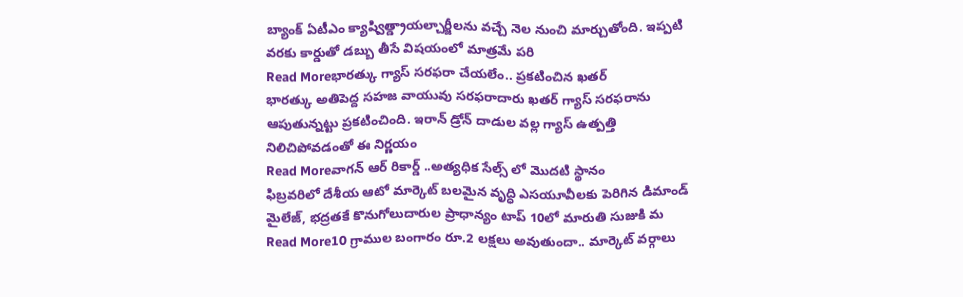బ్యాంక్ ఏటీఎం క్యాష్విత్డ్రాయల్చార్జీలను వచ్చే నెల నుంచి మార్చుతోంది. ఇప్పటి వరకు కార్డుతో డబ్బు తీసే విషయంలో మాత్రమే పరి
Read Moreభారత్కు గ్యాస్ సరఫరా చేయలేం.. ప్రకటించిన ఖతర్
భారత్కు అతిపెద్ద సహజ వాయువు సరఫరాదారు ఖతర్ గ్యాస్ సరఫరాను ఆపుతున్నట్టు ప్రకటించింది. ఇరాన్ డ్రోన్ దాడుల వల్ల గ్యాస్ ఉత్పత్తి నిలిచిపోవడంతో ఈ నిర్ణయం
Read Moreవాగన్ ఆర్ రికార్డ్ ..అత్యధిక సేల్స్ లో మొదటి స్థానం
ఫిబ్రవరిలో దేశీయ ఆటో మార్కెట్ బలమైన వృద్ధి ఎసయూవీలకు పెరిగిన డిమాండ్ మైలేజ్, భద్రతకే కొనుగోలుదారుల ప్రాధాన్యం టాప్ 10లో మారుతి సుజుకి మ
Read More10 గ్రాముల బంగారం రూ.2 లక్షలు అవుతుందా.. మార్కెట్ వర్గాలు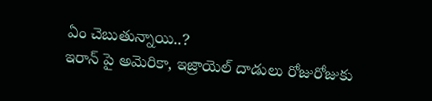ఏం చెబుతున్నాయి..?
ఇరాన్ పై అమెరికా, ఇజ్రాయెల్ దాడులు రోజురోజుకు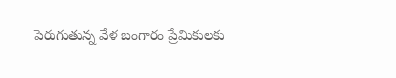పెరుగుతున్న వేళ బంగారం ప్రేమికులకు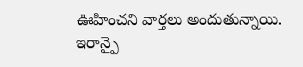ఊహించని వార్తలు అందుతున్నాయి. ఇరాన్పై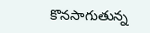కొనసాగుతున్న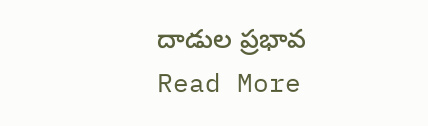దాడుల ప్రభావ
Read More